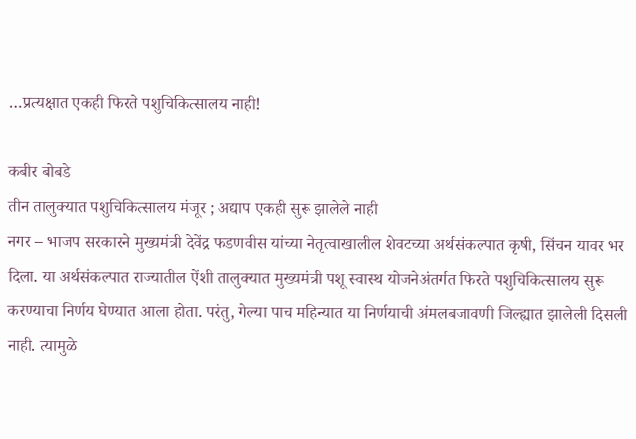…प्रत्यक्षात एकही फिरते पशुचिकित्सालय नाही!

कबीर बोबडे
तीन तालुक्यात पशुचिकित्सालय मंजूर ; अद्याप एकही सुरू झालेले नाही
नगर – भाजप सरकारने मुख्यमंत्री देवेंद्र फडणवीस यांच्या नेतृत्वाखालील शेवटच्या अर्थसंकल्पात कृषी, सिंचन यावर भर दिला. या अर्थसंकल्पात राज्यातील ऐंशी तालुक्यात मुख्यमंत्री पशू स्वास्थ योजनेअंतर्गत फिरते पशुचिकित्सालय सुरू करण्याचा निर्णय घेण्यात आला होता. परंतु, गेल्या पाच महिन्यात या निर्णयाची अंमलबजावणी जिल्ह्यात झालेली दिसली नाही. त्यामुळे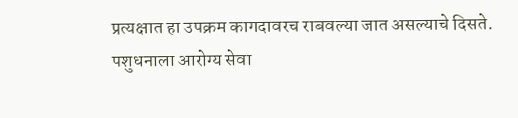प्रत्यक्षात हा उपक्रम कागदावरच राबवल्या जात असल्याचे दिसते.
पशुधनाला आरोग्य सेवा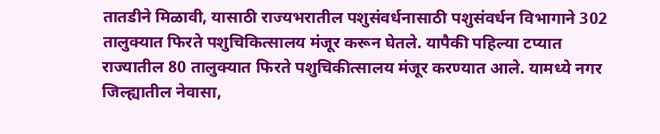तातडीने मिळावी, यासाठी राज्यभरातील पशुसंवर्धनासाठी पशुसंवर्धन विभागाने 302 तालुक्यात फिरते पशुचिकित्सालय मंजूर करून घेतले. यापैकी पहिल्या टप्यात राज्यातील 80 तालुक्यात फिरते पशुचिकीत्सालय मंजूर करण्यात आले. यामध्ये नगर जिल्ह्यातील नेवासा,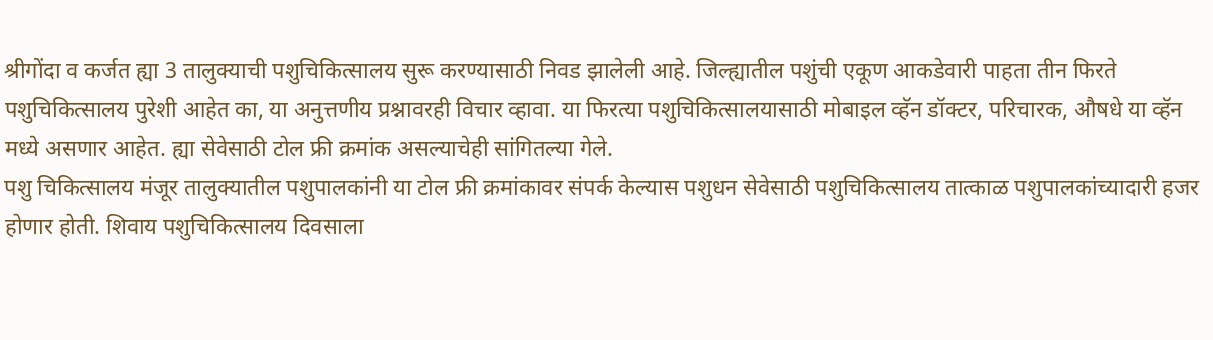श्रीगोंदा व कर्जत ह्या 3 तालुक्याची पशुचिकित्सालय सुरू करण्यासाठी निवड झालेली आहे. जिल्ह्यातील पशुंची एकूण आकडेवारी पाहता तीन फिरते पशुचिकित्सालय पुरेशी आहेत का, या अनुत्तणीय प्रश्नावरही विचार व्हावा. या फिरत्या पशुचिकित्सालयासाठी मोबाइल व्हॅन डॉक्टर, परिचारक, औषधे या व्हॅन मध्ये असणार आहेत. ह्या सेवेसाठी टोल फ्री क्रमांक असल्याचेही सांगितल्या गेले.
पशु चिकित्सालय मंजूर तालुक्यातील पशुपालकांनी या टोल फ्री क्रमांकावर संपर्क केल्यास पशुधन सेवेसाठी पशुचिकित्सालय तात्काळ पशुपालकांच्यादारी हजर होणार होती. शिवाय पशुचिकित्सालय दिवसाला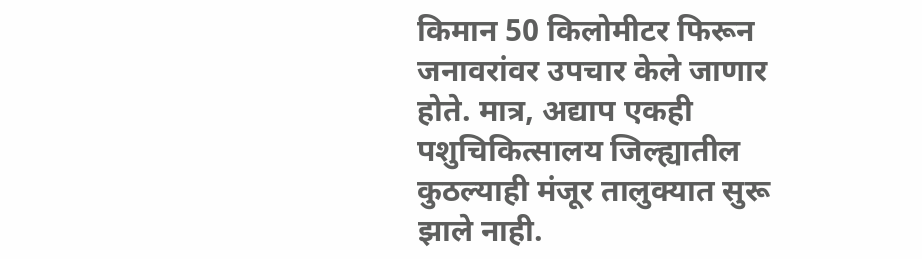किमान 50 किलोमीटर फिरून जनावरांवर उपचार केले जाणार होते. मात्र, अद्याप एकही पशुचिकित्सालय जिल्ह्यातील कुठल्याही मंजूर तालुक्यात सुरू झाले नाही.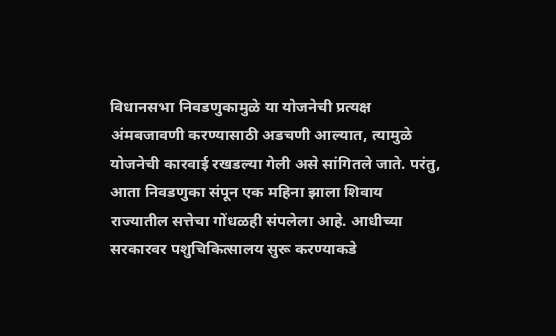विधानसभा निवडणुकामुळे या योजनेची प्रत्यक्ष अंमबजावणी करण्यासाठी अडचणी आल्यात, त्यामुळे योजनेची कारवाई रखडल्या गेली असे सांगितले जाते. परंतु, आता निवडणुका संपून एक महिना झाला शिवाय राज्यातील सत्तेचा गोंधळही संपलेला आहे. आधीच्या सरकारवर पशुचिकित्सालय सुरू करण्याकडे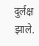दुर्लक्ष झाले.